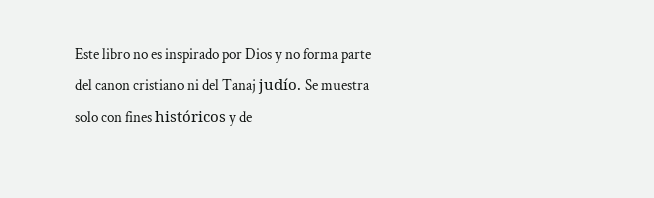Este libro no es inspirado por Dios y no forma parte del canon cristiano ni del Tanaj judío. Se muestra solo con fines históricos y de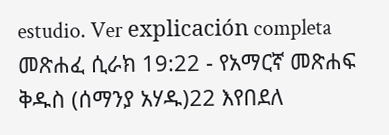estudio. Ver explicación completa መጽሐፈ ሲራክ 19:22 - የአማርኛ መጽሐፍ ቅዱስ (ሰማንያ አሃዱ)22 እየበደለ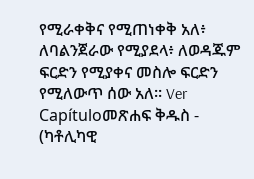የሚራቀቅና የሚጠነቀቅ አለ፥ ለባልንጀራው የሚያደላ፥ ለወዳጁም ፍርድን የሚያቀና መስሎ ፍርድን የሚለውጥ ሰው አለ። Ver Capítuloመጽሐፍ ቅዱስ - (ካቶሊካዊ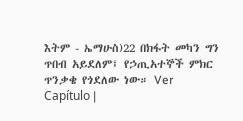እትም - ኤማሁስ)22 በክፋት መካን ግን ጥበብ አይደለም፤ የኃጢአተኞች ምክር ጥንቃቄ የጎደለው ነው። Ver Capítulo |